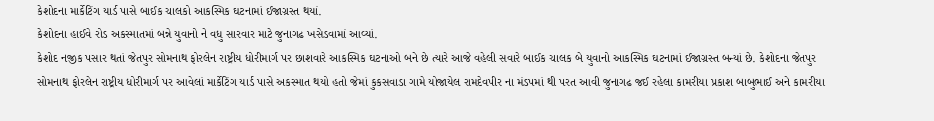કેશોદના માર્કેટિંગ યાર્ડ પાસે બાઈક ચાલકો આકસ્મિક ઘટનામાં ઈજાગ્રસ્ત થયાં.
કેશોદના હાઈવે રોડ અકસ્માતમાં બન્ને યુવાનો ને વધુ સારવાર માટે જુનાગઢ ખસેડવામાં આવ્યાં.
કેશોદ નજીક પસાર થતાં જેતપુર સોમનાથ ફોરલેન રાષ્ટ્રીય ધોરીમાર્ગ પર છાશવારે આકસ્મિક ઘટનાઓ બને છે ત્યારે આજે વહેલી સવારે બાઈક ચાલક બે યુવાનો આકસ્મિક ઘટનામાં ઈજાગ્રસ્ત બન્યાં છે. કેશોદના જેતપુર સોમનાથ ફોરલેન રાષ્ટ્રીય ધોરીમાર્ગ પર આવેલાં માર્કેટિંગ યાર્ડ પાસે અકસ્માત થયો હતો જેમાં કુકસવાડા ગામે યોજાયેલ રામદેવપીર ના મંડપમાં થી પરત આવી જુનાગઢ જઈ રહેલા કામરીયા પ્રકાશ બાબુભાઈ અને કામરીયા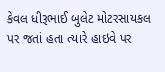કેવલ ધીરૂભાઈ બુલેટ મોટરસાયકલ પર જતાં હતા ત્યારે હાઇવે પર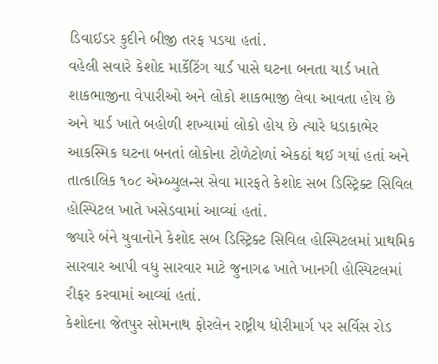ડિવાઈડર કુદીને બીજી તરફ પડયા હતાં.
વહેલી સવારે કેશોદ માર્કેટિંગ યાર્ડ પાસે ઘટના બનતા યાર્ડ ખાતે શાકભાજીના વેપારીઓ અને લોકો શાકભાજી લેવા આવતા હોય છે અને યાર્ડ ખાતે બહોળી શખ્યામાં લોકો હોય છે ત્યારે ધડાકાભેર આકસ્મિક ઘટના બનતાં લોકોના ટોળેટોળાં એકઠાં થઈ ગયાં હતાં અને તાત્કાલિક ૧૦૮ એમ્બ્યુલન્સ સેવા મારફતે કેશોદ સબ ડિસ્ટ્રિક્ટ સિવિલ હોસ્પિટલ ખાતે ખસેડવામાં આવ્યાં હતાં.
જ્યારે બંને યુવાનોને કેશોદ સબ ડિસ્ટ્રિક્ટ સિવિલ હોસ્પિટલમાં પ્રાથમિક સારવાર આપી વધુ સારવાર માટે જુનાગઢ ખાતે ખાનગી હોસ્પિટલમાં રીફર કરવામાં આવ્યાં હતાં.
કેશોદના જેતપુર સોમનાથ ફોરલેન રાષ્ટ્રીય ધોરીમાર્ગ પર સર્વિસ રોડ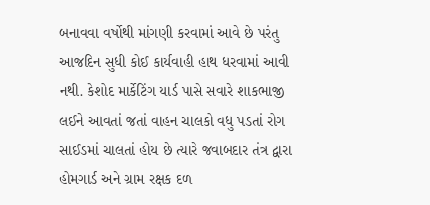બનાવવા વર્ષોથી માંગણી કરવામાં આવે છે પરંતુ આજદિન સુધી કોઈ કાર્યવાહી હાથ ધરવામાં આવી નથી. કેશોદ માર્કેટિંગ યાર્ડ પાસે સવારે શાકભાજી લઈને આવતાં જતાં વાહન ચાલકો વધુ પડતાં રોગ સાઈડમાં ચાલતાં હોય છે ત્યારે જવાબદાર તંત્ર દ્વારા હોમગાર્ડ અને ગ્રામ રક્ષક દળ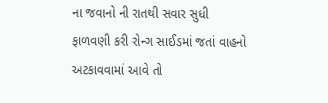ના જવાનો ની રાતથી સવાર સુધી ફાળવણી કરી રોન્ગ સાઈડમાં જતાં વાહનો અટકાવવામાં આવે તો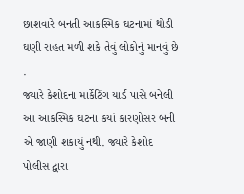છાશવારે બનતી આકસ્મિક ઘટનામાં થોડી ઘણી રાહત મળી શકે તેવું લોકોનું માનવું છે .
જ્યારે કેશોદના માર્કેટિંગ યાર્ડ પાસે બનેલી આ આકસ્મિક ઘટના કયાં કારણોસર બની એ જાણી શકાયું નથી. જ્યારે કેશોદ પોલીસ દ્વારા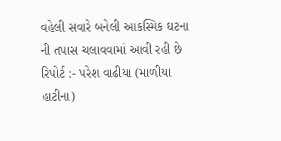વહેલી સવારે બનેલી આકસ્મિક ઘટના ની તપાસ ચલાવવામાં આવી રહી છે
રિપોર્ટ :- પરેશ વાઢીયા (માળીયા હાટીના)